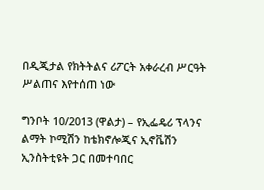በዲጂታል የክትትልና ሪፖርት አቀራረብ ሥርዓት ሥልጠና እየተሰጠ ነው

ግንቦት 10/2013 (ዋልታ) – የኢፌዴሪ ፕላንና ልማት ኮሚሽን ከቴክኖሎጂና ኢኖቬሽን ኢንስትቲዩት ጋር በመተባበር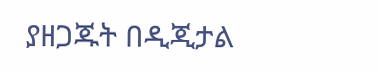ያዘጋጁት በዲጂታል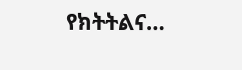የክትትልና…